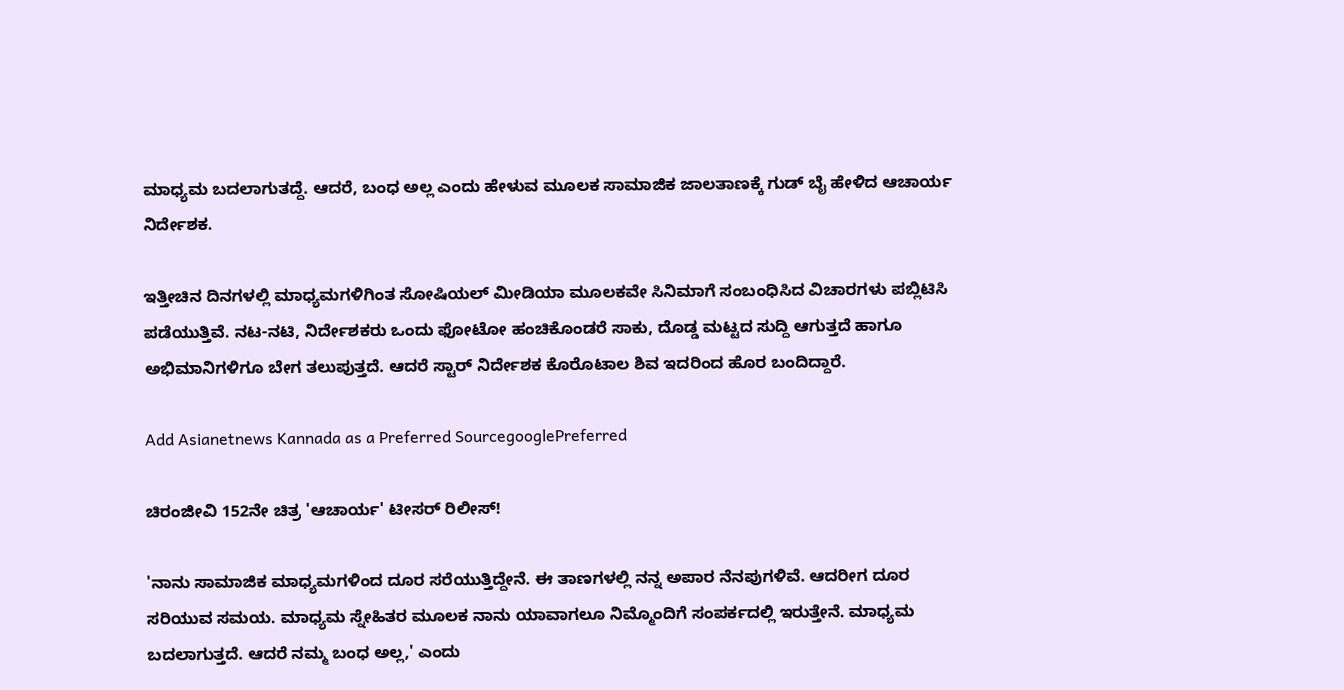ಮಾಧ್ಯಮ ಬದಲಾಗುತದ್ದೆ. ಆದರೆ, ಬಂಧ ಅಲ್ಲ ಎಂದು ಹೇಳುವ ಮೂಲಕ ಸಾಮಾಜಿಕ ಜಾಲತಾಣಕ್ಕೆ ಗುಡ್ ಬೈ ಹೇಳಿದ ಆಚಾರ್ಯ ನಿರ್ದೇಶಕ.

ಇತ್ತೀಚಿನ ದಿನಗಳಲ್ಲಿ ಮಾಧ್ಯಮಗಳಿಗಿಂತ ಸೋಷಿಯಲ್ ಮೀಡಿಯಾ ಮೂಲಕವೇ ಸಿನಿಮಾಗೆ ಸಂಬಂಧಿಸಿದ ವಿಚಾರಗಳು ಪಬ್ಲಿಟಿಸಿ ಪಡೆಯುತ್ತಿವೆ. ನಟ-ನಟಿ, ನಿರ್ದೇಶಕರು ಒಂದು ಫೋಟೋ ಹಂಚಿಕೊಂಡರೆ ಸಾಕು, ದೊಡ್ಡ ಮಟ್ಟದ ಸುದ್ದಿ ಆಗುತ್ತದೆ ಹಾಗೂ ಅಭಿಮಾನಿಗಳಿಗೂ ಬೇಗ ತಲುಪುತ್ತದೆ. ಆದರೆ ಸ್ಟಾರ್ ನಿರ್ದೇಶಕ ಕೊರೊಟಾಲ ಶಿವ ಇದರಿಂದ ಹೊರ ಬಂದಿದ್ದಾರೆ.

Add Asianetnews Kannada as a Preferred SourcegooglePreferred

ಚಿರಂಜೀವಿ 152ನೇ ಚಿತ್ರ 'ಆಚಾರ್ಯ' ಟೀಸರ್ ರಿಲೀಸ್!

'ನಾನು ಸಾಮಾಜಿಕ ಮಾಧ್ಯಮಗಳಿಂದ ದೂರ ಸರೆಯುತ್ತಿದ್ದೇನೆ. ಈ ತಾಣಗಳಲ್ಲಿ ನನ್ನ ಅಪಾರ ನೆನಪುಗಳಿವೆ. ಆದರೀಗ ದೂರ ಸರಿಯುವ ಸಮಯ. ಮಾಧ್ಯಮ ಸ್ನೇಹಿತರ ಮೂಲಕ ನಾನು ಯಾವಾಗಲೂ ನಿಮ್ಮೊಂದಿಗೆ ಸಂಪರ್ಕದಲ್ಲಿ ಇರುತ್ತೇನೆ. ಮಾಧ್ಯಮ ಬದಲಾಗುತ್ತದೆ. ಆದರೆ ನಮ್ಮ ಬಂಧ ಅಲ್ಲ,' ಎಂದು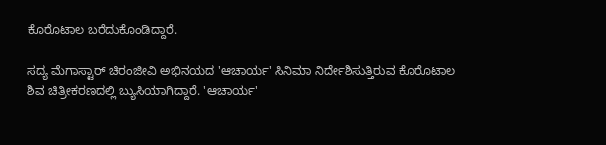ಕೊರೊಟಾಲ ಬರೆದುಕೊಂಡಿದ್ದಾರೆ.

ಸದ್ಯ ಮೆಗಾಸ್ಟಾರ್‌ ಚಿರಂಜೀವಿ ಅಭಿನಯದ 'ಆಚಾರ್ಯ' ಸಿನಿಮಾ ನಿರ್ದೇಶಿಸುತ್ತಿರುವ ಕೊರೊಟಾಲ ಶಿವ ಚಿತ್ರೀಕರಣದಲ್ಲಿ ಬ್ಯುಸಿಯಾಗಿದ್ದಾರೆ. 'ಆಚಾರ್ಯ'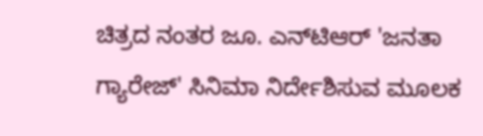ಚಿತ್ರದ ನಂತರ ಜೂ. ಎನ್‌ಟಿಆರ್‌ 'ಜನತಾ ಗ್ಯಾರೇಜ್' ಸಿನಿಮಾ ನಿರ್ದೇಶಿಸುವ ಮೂಲಕ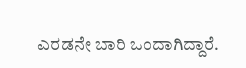ಎರಡನೇ ಬಾರಿ ಒಂದಾಗಿದ್ದಾರೆ.